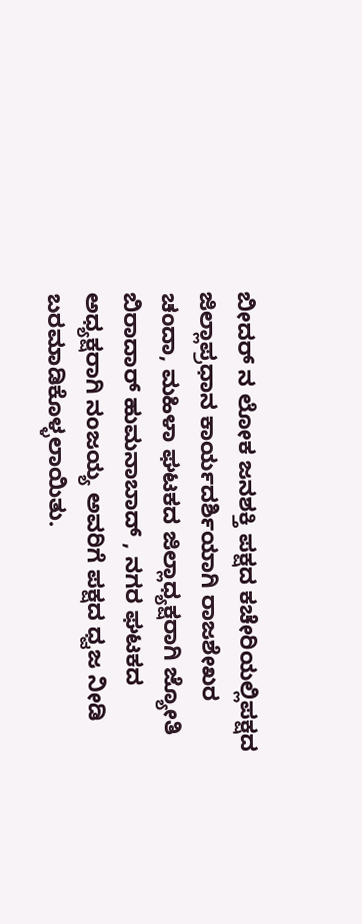ಬೀದರ್ ನ ಲೋಕ ಜನಶಕ್ತಿ ಪಕ್ಷದ ಕಚೇರಿಯಲ್ಲಿಪಕ್ಷದ ಜಿಲ್ಲಾಪ್ರಧಾನ ಕಾರ್ಯದರ್ಶಿಯಾಗಿ ರಾಜಶೇಖರ ಚಂದಾ, ಮಹಿಳಾ ಘಟಕದ ಜಿಲ್ಲಾಧ್ಯಕ್ಷರಾಗಿ ಜ್ಯೋತಿ ಬಿರಾದಾರ್ ಹುಮನಾಬಾದ್ , ನಗರ ಘಟಕದ ಅಧ್ಯಕ್ಷರಾಗಿ ನಂಜಯ್ಯ ಅವರಿಗೆ ಪಕ್ಷದ ಧ್ವಜ ನೀಡಿ ಬರಮಾಡಿಕೊಳ್ಳಲಾಯಿತು.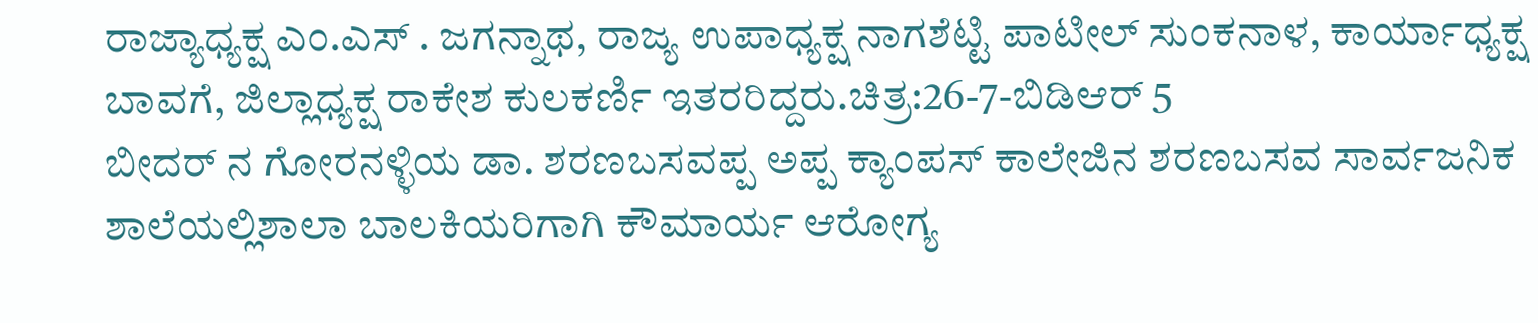ರಾಜ್ಯಾಧ್ಯಕ್ಷ ಎಂ.ಎಸ್ . ಜಗನ್ನಾಥ, ರಾಜ್ಯ ಉಪಾಧ್ಯಕ್ಷ ನಾಗಶೆಟ್ಟಿ ಪಾಟೀಲ್ ಸುಂಕನಾಳ, ಕಾರ್ಯಾಧ್ಯಕ್ಷ ಬಾವಗೆ, ಜಿಲ್ಲಾಧ್ಯಕ್ಷ ರಾಕೇಶ ಕುಲಕರ್ಣಿ ಇತರರಿದ್ದರು.ಚಿತ್ರ:26-7-ಬಿಡಿಆರ್ 5
ಬೀದರ್ ನ ಗೋರನಳ್ಳಿಯ ಡಾ. ಶರಣಬಸವಪ್ಪ ಅಪ್ಪ ಕ್ಯಾಂಪಸ್ ಕಾಲೇಜಿನ ಶರಣಬಸವ ಸಾರ್ವಜನಿಕ ಶಾಲೆಯಲ್ಲಿಶಾಲಾ ಬಾಲಕಿಯರಿಗಾಗಿ ಕೌಮಾರ್ಯ ಆರೋಗ್ಯ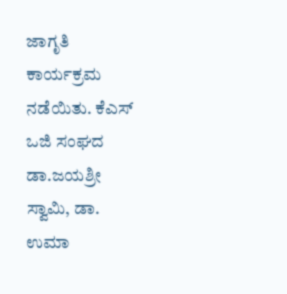ಜಾಗೃತಿ ಕಾರ್ಯಕ್ರಮ ನಡೆಯಿತು. ಕೆಎಸ್ ಒಜಿ ಸಂಘದ ಡಾ.ಜಯಶ್ರೀ ಸ್ವಾಮಿ, ಡಾ. ಉಮಾ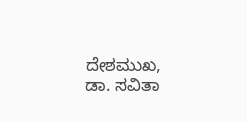ದೇಶಮುಖ, ಡಾ. ಸವಿತಾ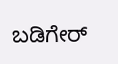ಬಡಿಗೇರ್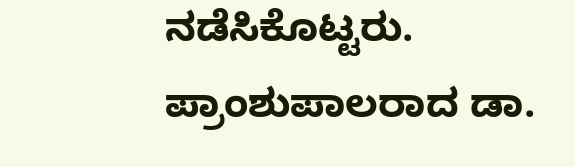ನಡೆಸಿಕೊಟ್ಟರು. ಪ್ರಾಂಶುಪಾಲರಾದ ಡಾ.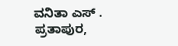ವನಿತಾ ಎಸ್ . ಪ್ರತಾಪುರ,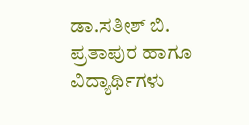ಡಾ.ಸತೀಶ್ ಬಿ. ಪ್ರತಾಪುರ ಹಾಗೂ ವಿದ್ಯಾರ್ಥಿಗಳು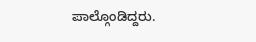ಪಾಲ್ಗೊಂಡಿದ್ದರು.